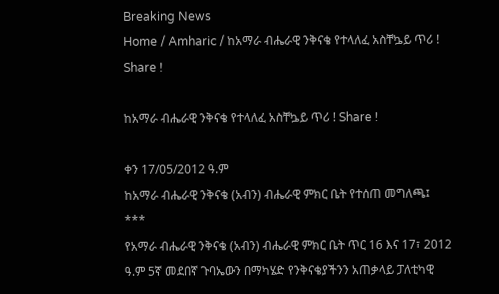Breaking News
Home / Amharic / ከአማራ ብሔራዊ ንቅናቄ የተላለፈ አስቸኴይ ጥሪ ! Share !

ከአማራ ብሔራዊ ንቅናቄ የተላለፈ አስቸኴይ ጥሪ ! Share !

ቀን 17/05/2012 ዓ.ም
ከአማራ ብሔራዊ ንቅናቄ (አብን) ብሔራዊ ምክር ቤት የተሰጠ መግለጫ፤
***
የአማራ ብሔራዊ ንቅናቄ (አብን) ብሔራዊ ምክር ቤት ጥር 16 እና 17፣ 2012 ዓ.ም 5ኛ መደበኛ ጉባኤውን በማካሄድ የንቅናቄያችንን አጠቃላይ ፓለቲካዊ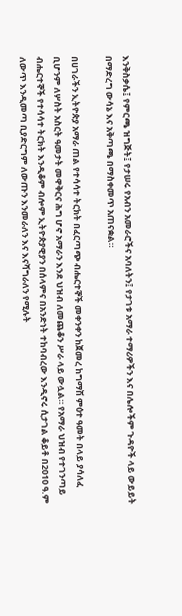እንቅስቃሴ፤ የምርጫ ዝግጅት፤ የታሠሩ የአብን አመራሮችና አባለትን፤ የታገቱ አማራ ተማሪዎችን እና በሌሎችም ጉዳዮች ላይ ውይይት በማድረግ ውሳኔ እና አቅጣጫ በማስቀመጥ አጠናቋል።

በሀገራችን ኢትዮጵያ አማራ ጠል የተሳሳተ ትርክት በፈርጣጭ ብሔርተኞች መቀንቀን ከጀመረ ከግማሽ ምዕተ ዓመት በላይ ያሳለፈ ቢሆንም ለሦስት አስርት ዓመታት መዋቅርና ሕግ ሆኖ አማራን እንደ ህዝብ ለመጨቆን ሥራ ላይ ውሏል። የአማራ ህዝብ የተገንጣይ ብሔርተኞች የተሳሳተ ትርክት እንዲቆም ብሎም ኢትዮጵያዊያን በሰላምና በአንድነት ተከባብረው እንዲኖሩ ሲታገል ቆይቶ በ2010 ዓ.ም ለውጥ እንዲመጣ ቢያድርግም ለውጡን እንመራለን እና እናሻግራለን የሚሉት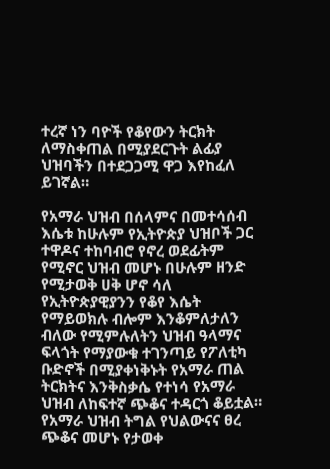ተረኛ ነን ባዮች የቆየውን ትርክት ለማስቀጠል በሚያደርጉት ልፊያ ህዝባችን በተደጋጋሚ ዋጋ እየከፈለ ይገኛል።

የአማራ ህዝብ በሰላምና በመተሳሰብ እሴቱ ከሁሉም የኢትዮጵያ ህዝቦች ጋር ተዋዶና ተከባብሮ የኖረ ወደፊትም የሚኖር ህዝብ መሆኑ በሁሉም ዘንድ የሚታወቅ ሀቅ ሆኖ ሳለ የኢትዮጵያዊያንን የቆየ እሴት የማይወክሉ ብሎም እንቆምለታለን ብለው የሚምሉለትን ህዝብ ዓላማና ፍላጎት የማያውቁ ተገንጣይ የፖለቲካ ቡድኖች በሚያቀነቅኑት የአማራ ጠል ትርክትና እንቅስቃሴ የተነሳ የአማራ ህዝብ ለከፍተኛ ጭቆና ተዳርጎ ቆይቷል። የአማራ ህዝብ ትግል የህልውናና ፀረ ጭቆና መሆኑ የታወቀ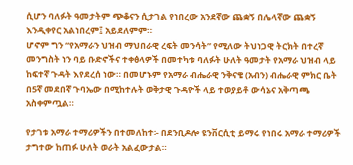ሲሆን ባለፉት ዓመታትም ጭቆናን ሲታገል የነበረው አንደኛው ጨቋኝ በሌላኛው ጨቋኝ እንዲቀየር አልነበረም፤ አይደለምም።
ሆኖም ግን “የአማራን ህዝብ ማህበራዊ ረፍት መንሳት” የሚለው ትህነጋዊ ትርክት በተረኛ መንግስት ነን ባይ ቡድኖችና ተቀፅላዎች በመተካቱ ባለፉት ሁለት ዓመታት የአማራ ህዝብ ላይ ከፍተኛ ጉዳት እየደረሰ ነው። በመሆኑም የአማራ ብሔራዊ ንቅናቄ (አብን) ብሔራዊ ምክር ቤት በ5ኛ መደበኛ ጉባኤው በሚከተሉት ወቅታዊ ጉዳዮች ላይ ተወያይቶ ውሳኔና አቅጣጫ አስቀምጧል።

የታገቱ አማራ ተማሪዎችን በተመለከተ፡- በደንቢዶሎ ዩንቨርሲቲ ይማሩ የነበሩ አማራ ተማሪዎች ታግተው ከጠፉ ሁለት ወራት አልፈውታል።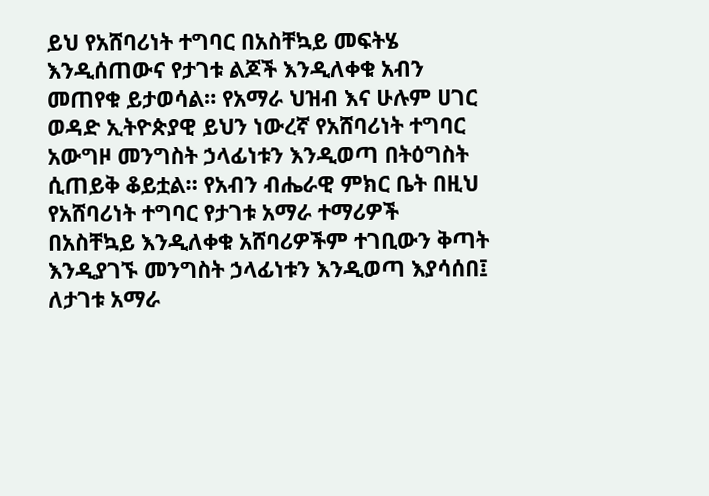ይህ የአሸባሪነት ተግባር በአስቸኳይ መፍትሄ እንዲሰጠውና የታገቱ ልጆች እንዲለቀቁ አብን መጠየቁ ይታወሳል። የአማራ ህዝብ እና ሁሉም ሀገር ወዳድ ኢትዮጵያዊ ይህን ነውረኛ የአሸባሪነት ተግባር አውግዞ መንግስት ኃላፊነቱን እንዲወጣ በትዕግስት ሲጠይቅ ቆይቷል። የአብን ብሔራዊ ምክር ቤት በዚህ የአሸባሪነት ተግባር የታገቱ አማራ ተማሪዎች በአስቸኳይ እንዲለቀቁ አሸባሪዎችም ተገቢውን ቅጣት እንዲያገኙ መንግስት ኃላፊነቱን እንዲወጣ እያሳሰበ፤ ለታገቱ አማራ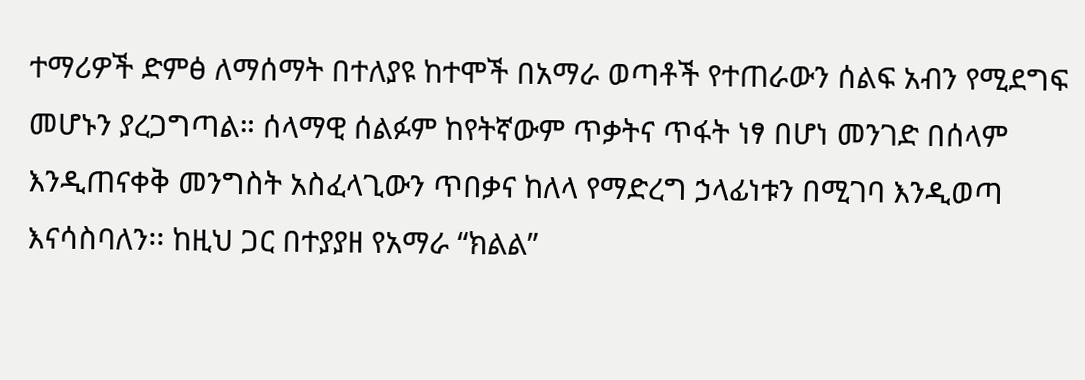ተማሪዎች ድምፅ ለማሰማት በተለያዩ ከተሞች በአማራ ወጣቶች የተጠራውን ሰልፍ አብን የሚደግፍ መሆኑን ያረጋግጣል። ሰላማዊ ሰልፉም ከየትኛውም ጥቃትና ጥፋት ነፃ በሆነ መንገድ በሰላም እንዲጠናቀቅ መንግስት አስፈላጊውን ጥበቃና ከለላ የማድረግ ኃላፊነቱን በሚገባ እንዲወጣ እናሳስባለን፡፡ ከዚህ ጋር በተያያዘ የአማራ “ክልል”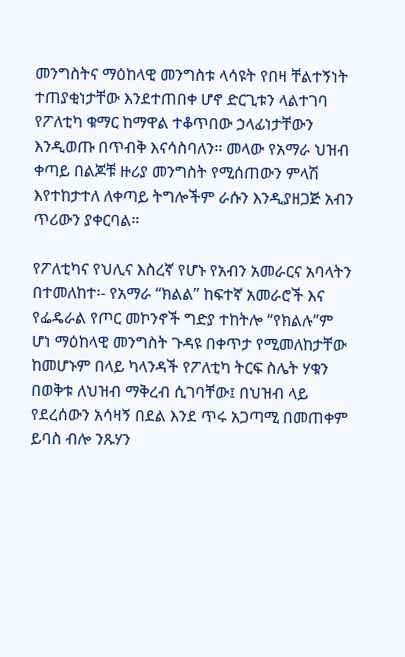መንግስትና ማዕከላዊ መንግስቱ ላሳዩት የበዛ ቸልተኝነት ተጠያቂነታቸው እንደተጠበቀ ሆኖ ድርጊቱን ላልተገባ የፖለቲካ ቁማር ከማዋል ተቆጥበው ኃላፊነታቸውን እንዲወጡ በጥብቅ እናሳስባለን፡፡ መላው የአማራ ህዝብ ቀጣይ በልጆቹ ዙሪያ መንግስት የሚሰጠውን ምላሽ እየተከታተለ ለቀጣይ ትግሎችም ራሱን እንዲያዘጋጅ አብን ጥሪውን ያቀርባል።

የፖለቲካና የህሊና እስረኛ የሆኑ የአብን አመራርና አባላትን በተመለከተ፡- የአማራ “ክልል” ከፍተኛ አመራሮች እና የፌዴራል የጦር መኮንኖች ግድያ ተከትሎ “የክልሉ”ም ሆነ ማዕከላዊ መንግስት ጉዳዩ በቀጥታ የሚመለከታቸው ከመሆኑም በላይ ካላንዳች የፖለቲካ ትርፍ ስሌት ሃቁን በወቅቱ ለህዝብ ማቅረብ ሲገባቸው፤ በህዝብ ላይ የደረሰውን አሳዛኝ በደል እንደ ጥሩ አጋጣሚ በመጠቀም ይባስ ብሎ ንጹሃን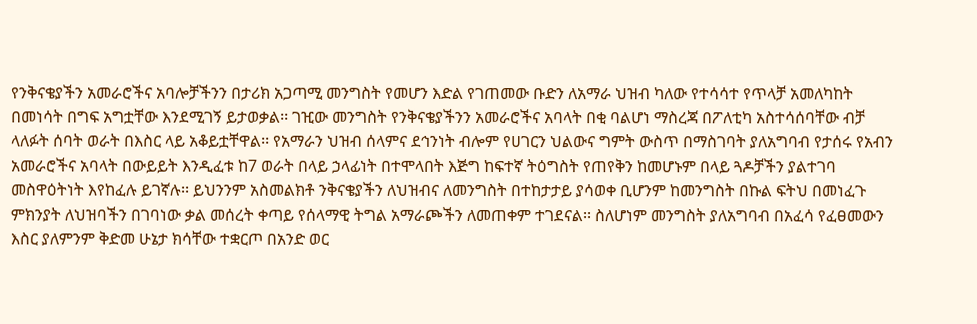የንቅናቄያችን አመራሮችና አባሎቻችንን በታሪክ አጋጣሚ መንግስት የመሆን እድል የገጠመው ቡድን ለአማራ ህዝብ ካለው የተሳሳተ የጥላቻ አመለካከት በመነሳት በግፍ አግቷቸው እንደሚገኝ ይታወቃል፡፡ ገዢው መንግስት የንቅናቄያችንን አመራሮችና አባላት በቂ ባልሆነ ማስረጃ በፖለቲካ አስተሳሰባቸው ብቻ ላለፉት ሰባት ወራት በእስር ላይ አቆይቷቸዋል፡፡ የአማራን ህዝብ ሰላምና ደኅንነት ብሎም የሀገርን ህልውና ግምት ውስጥ በማስገባት ያለአግባብ የታሰሩ የአብን አመራሮችና አባላት በውይይት እንዲፈቱ ከ7 ወራት በላይ ኃላፊነት በተሞላበት እጅግ ከፍተኛ ትዕግስት የጠየቅን ከመሆኑም በላይ ጓዶቻችን ያልተገባ መስዋዕትነት እየከፈሉ ይገኛሉ፡፡ ይህንንም አስመልክቶ ንቅናቄያችን ለህዝብና ለመንግስት በተከታታይ ያሳወቀ ቢሆንም ከመንግስት በኩል ፍትህ በመነፈጉ ምክንያት ለህዝባችን በገባነው ቃል መሰረት ቀጣይ የሰላማዊ ትግል አማራጮችን ለመጠቀም ተገደናል፡፡ ስለሆነም መንግስት ያለአግባብ በአፈሳ የፈፀመውን እስር ያለምንም ቅድመ ሁኔታ ክሳቸው ተቋርጦ በአንድ ወር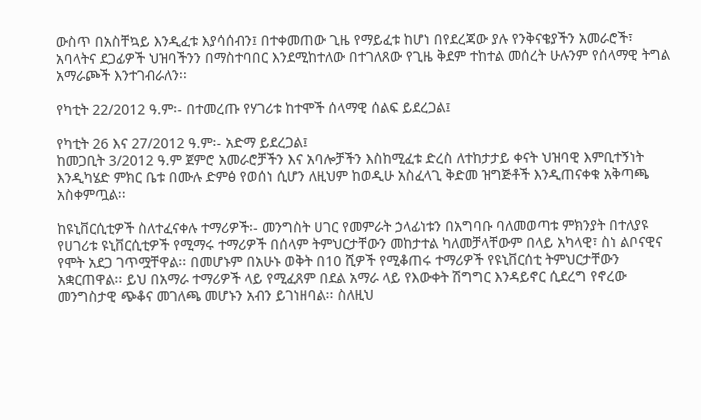ውስጥ በአስቸኳይ እንዲፈቱ እያሳሰብን፤ በተቀመጠው ጊዜ የማይፈቱ ከሆነ በየደረጃው ያሉ የንቅናቄያችን አመራሮች፣ አባላትና ደጋፊዎች ህዝባችንን በማስተባበር እንደሚከተለው በተገለጸው የጊዜ ቅደም ተከተል መሰረት ሁሉንም የሰላማዊ ትግል አማራጮች እንተገብራለን፡፡

የካቲት 22/2012 ዓ.ም፡- በተመረጡ የሃገሪቱ ከተሞች ሰላማዊ ሰልፍ ይደረጋል፤

የካቲት 26 እና 27/2012 ዓ.ም፡- አድማ ይደረጋል፤
ከመጋቢት 3/2012 ዓ.ም ጀምሮ አመራሮቻችን እና አባሎቻችን እስከሚፈቱ ድረስ ለተከታታይ ቀናት ህዝባዊ እምቢተኝነት እንዲካሄድ ምክር ቤቱ በሙሉ ድምፅ የወሰነ ሲሆን ለዚህም ከወዲሁ አስፈላጊ ቅድመ ዝግጅቶች እንዲጠናቀቁ አቅጣጫ አስቀምጧል፡፡

ከዩኒቨርሲቲዎች ስለተፈናቀሉ ተማሪዎች፡- መንግስት ሀገር የመምራት ኃላፊነቱን በአግባቡ ባለመወጣቱ ምክንያት በተለያዩ የሀገሪቱ ዩኒቨርሲቲዎች የሚማሩ ተማሪዎች በሰላም ትምህርታቸውን መከታተል ካለመቻላቸውም በላይ አካላዊ፣ ስነ ልቦናዊና የሞት አደጋ ገጥሟቸዋል፡፡ በመሆኑም በአሁኑ ወቅት በ10 ሺዎች የሚቆጠሩ ተማሪዎች የዩኒቨርሰቲ ትምህርታቸውን አቋርጠዋል፡፡ ይህ በአማራ ተማሪዎች ላይ የሚፈጸም በደል አማራ ላይ የእውቀት ሽግግር እንዳይኖር ሲደረግ የኖረው መንግስታዊ ጭቆና መገለጫ መሆኑን አብን ይገነዘባል፡፡ ስለዚህ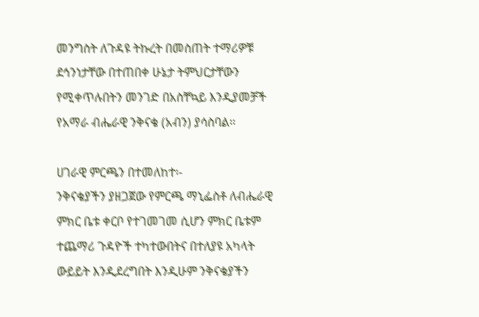መንግስት ለጉዳዩ ትኩረት በመስጠት ተማሪዎቹ ደኅንነታቸው በተጠበቀ ሁኔታ ትምህርታቸውን የሚቀጥሉበትን መንገድ በአስቸኳይ እንዲያመቻች የአማራ ብሔራዊ ንቅናቄ (አብን) ያሳስባል፡፡

ሀገራዊ ምርጫን በተመለከተ፡-
ንቅናቄያችን ያዘጋጀው የምርጫ ማኒፌስቶ ለብሔራዊ ምክር ቤቱ ቀርቦ የተገመገመ ሲሆን ምክር ቤቱም ተጨማሪ ጉዳዮች ተካተውበትና በተለያዩ አካላት ውይይት እንዲደረግበት እንዲሁም ንቅናቄያችን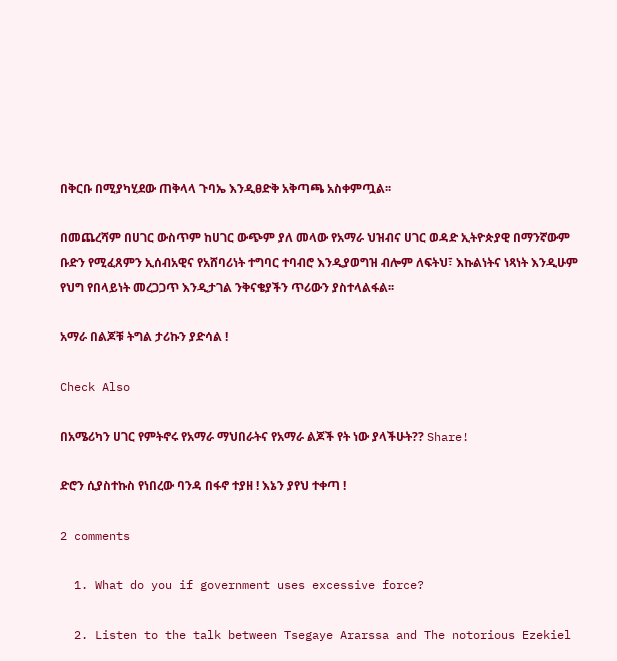በቅርቡ በሚያካሂደው ጠቅላላ ጉባኤ እንዲፀድቅ አቅጣጫ አስቀምጧል፡፡

በመጨረሻም በሀገር ውስጥም ከሀገር ውጭም ያለ መላው የአማራ ህዝብና ሀገር ወዳድ ኢትዮጵያዊ በማንኛውም ቡድን የሚፈጸምን ኢሰብአዊና የአሸባሪነት ተግባር ተባብሮ እንዲያወግዝ ብሎም ለፍትህ፣ እኩልነትና ነጻነት እንዲሁም የህግ የበላይነት መረጋጋጥ እንዲታገል ንቅናቄያችን ጥሪውን ያስተላልፋል፡፡

አማራ በልጆቹ ትግል ታሪኩን ያድሳል !

Check Also

በአሜሪካን ሀገር የምትኖሩ የአማራ ማህበራትና የአማራ ልጆች የት ነው ያላችሁት?? Share!

ድሮን ሲያስተኩስ የነበረው ባንዳ በፋኖ ተያዘ ! እኔን ያየህ ተቀጣ !

2 comments

  1. What do you if government uses excessive force?

  2. Listen to the talk between Tsegaye Ararssa and The notorious Ezekiel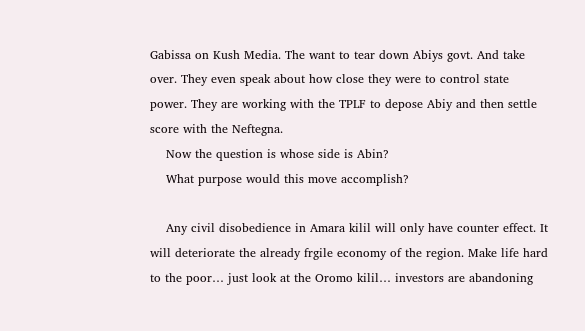Gabissa on Kush Media. The want to tear down Abiys govt. And take over. They even speak about how close they were to control state power. They are working with the TPLF to depose Abiy and then settle score with the Neftegna.
    Now the question is whose side is Abin?
    What purpose would this move accomplish?

    Any civil disobedience in Amara kilil will only have counter effect. It will deteriorate the already frgile economy of the region. Make life hard to the poor… just look at the Oromo kilil… investors are abandoning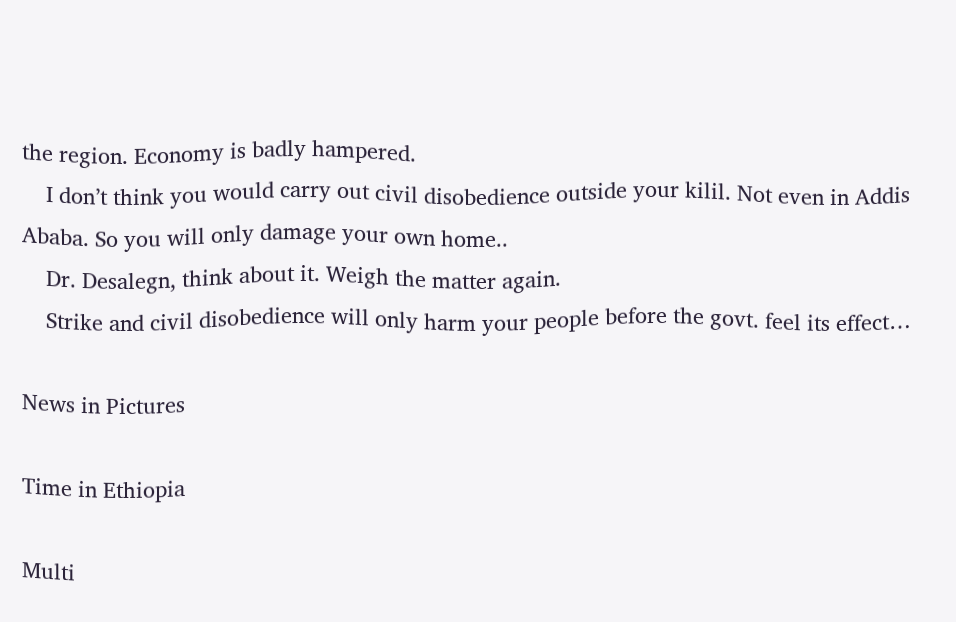the region. Economy is badly hampered.
    I don’t think you would carry out civil disobedience outside your kilil. Not even in Addis Ababa. So you will only damage your own home..
    Dr. Desalegn, think about it. Weigh the matter again.
    Strike and civil disobedience will only harm your people before the govt. feel its effect…

News in Pictures

Time in Ethiopia

Multi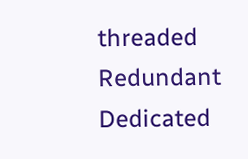threaded Redundant Dedicated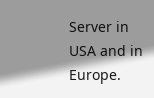Server in USA and in Europe.